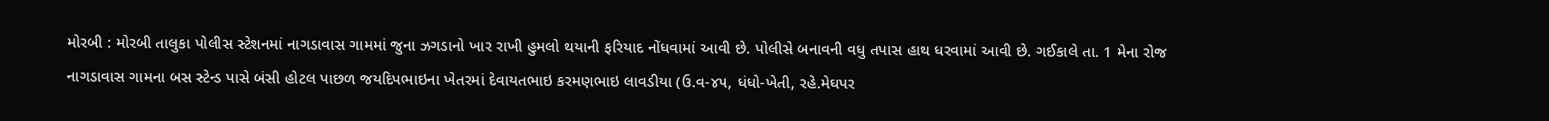મોરબી : મોરબી તાલુકા પોલીસ સ્ટેશનમાં નાગડાવાસ ગામમાં જુના ઝગડાનો ખાર રાખી હુમલો થયાની ફરિયાદ નોંધવામાં આવી છે. પોલીસે બનાવની વધુ તપાસ હાથ ધરવામાં આવી છે. ગઈકાલે તા. 1 મેના રોજ નાગડાવાસ ગામના બસ સ્ટેન્ડ પાસે બંસી હોટલ પાછળ જયદિપભાઇના ખેતરમાં દેવાયતભાઇ કરમણભાઇ લાવડીયા (ઉ.વ-૪૫, ધંધો-ખેતી, રહે.મેઘપર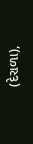(દેરાળા),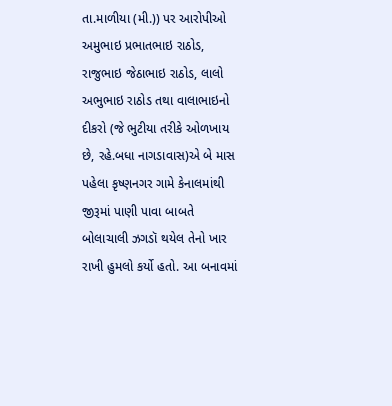તા.માળીયા (મી.)) પર આરોપીઓ અમુભાઇ પ્રભાતભાઇ રાઠોડ, રાજુભાઇ જેઠાભાઇ રાઠોડ, લાલો અભુભાઇ રાઠોડ તથા વાલાભાઇનો દીકરો (જે ભુટીયા તરીકે ઓળખાય છે, રહે.બધા નાગડાવાસ)એ બે માસ પહેલા કૃષ્ણનગર ગામે કેનાલમાંથી જીરૂમાં પાણી પાવા બાબતે બોલાચાલી ઝગડૉ થયેલ તેનો ખાર રાખી હુમલો કર્યો હતો. આ બનાવમાં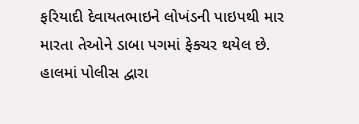ફરિયાદી દેવાયતભાઇને લોખંડની પાઇપથી માર મારતા તેઓને ડાબા પગમાં ફેક્ચર થયેલ છે. હાલમાં પોલીસ દ્વારા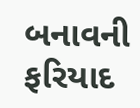બનાવની ફરિયાદ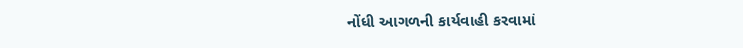નોંધી આગળની કાર્યવાહી કરવામાં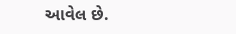આવેલ છે.